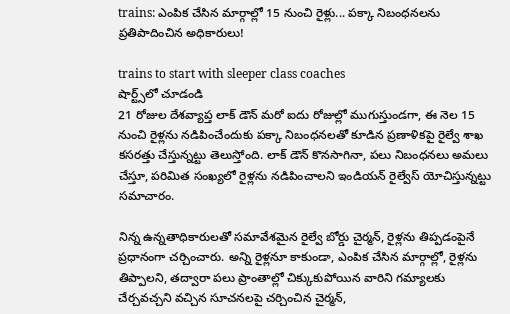trains: ఎంపిక చేసిన మార్గాల్లో 15 నుంచి రైళ్లు... పక్కా నిబంధనలను ప్రతిపాదించిన అధికారులు!

trains to start with sleeper class coaches
షార్ట్స్‌లో చూడండి
21 రోజుల దేశవ్యాప్త లాక్ డౌన్ మరో ఐదు రోజుల్లో ముగుస్తుండగా, ఈ నెల 15 నుంచి రైళ్లను నడిపించేందుకు పక్కా నిబంధనలతో కూడిన ప్రణాళికపై రైల్వే శాఖ కసరత్తు చేస్తున్నట్టు తెలుస్తోంది. లాక్ డౌన్ కొనసాగినా, పలు నిబంధనలు అమలు చేస్తూ, పరిమిత సంఖ్యలో రైళ్లను నడిపించాలని ఇండియన్ రైల్వేస్ యోచిస్తున్నట్టు సమాచారం.

నిన్న ఉన్నతాధికారులతో సమావేశమైన రైల్వే బోర్డు చైర్మన్, రైళ్లను తిప్పడంపైనే ప్రధానంగా చర్చించారు. అన్ని రైళ్లనూ కాకుండా, ఎంపిక చేసిన మార్గాల్లో, రైళ్లను తిప్పాలని, తద్వారా పలు ప్రాంతాల్లో చిక్కుకుపోయిన వారిని గమ్యాలకు చేర్చవచ్చని వచ్చిన సూచనలపై చర్చించిన చైర్మన్,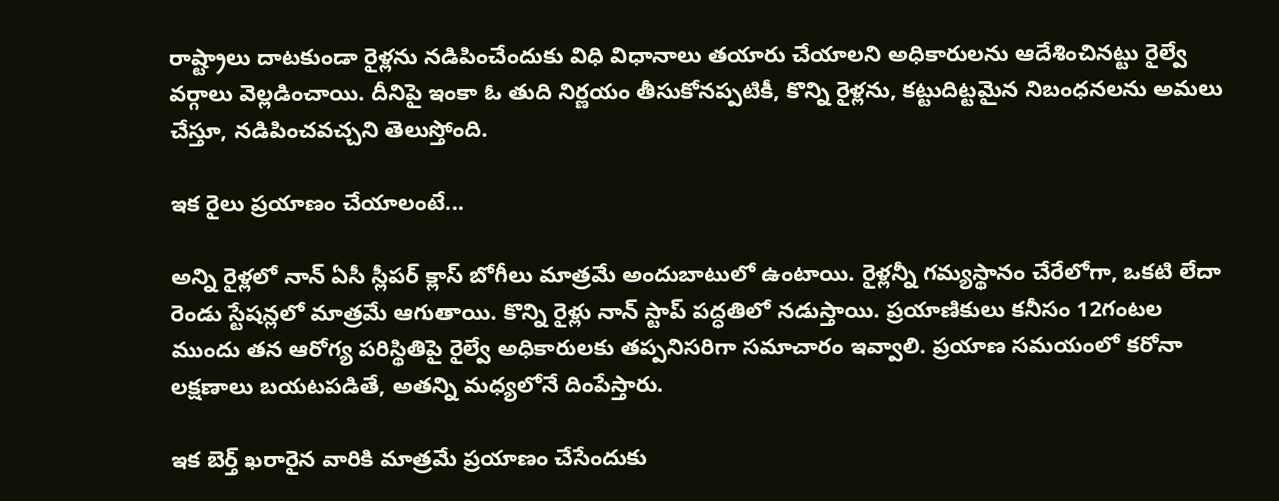రాష్ట్రాలు దాటకుండా రైళ్లను నడిపించేందుకు విధి విధానాలు తయారు చేయాలని అధికారులను ఆదేశించినట్టు రైల్వే వర్గాలు వెల్లడించాయి. దీనిపై ఇంకా ఓ తుది నిర్ణయం తీసుకోనప్పటికీ, కొన్ని రైళ్లను, కట్టుదిట్టమైన నిబంధనలను అమలు చేస్తూ, నడిపించవచ్చని తెలుస్తోంది.

ఇక రైలు ప్రయాణం చేయాలంటే...

అన్ని రైళ్లలో నాన్ ఏసీ స్లీపర్‌ క్లాస్‌ బోగీలు మాత్రమే అందుబాటులో ఉంటాయి. రైళ్లన్నీ గమ్యస్థానం చేరేలోగా, ఒకటి లేదా రెండు స్టేషన్లలో మాత్రమే ఆగుతాయి. కొన్ని రైళ్లు నాన్‌ స్టాప్‌ పద్ధతిలో నడుస్తాయి. ప్రయాణికులు కనీసం 12గంటల ముందు తన ఆరోగ్య పరిస్థితిపై రైల్వే అధికారులకు తప్పనిసరిగా సమాచారం ఇవ్వాలి. ప్రయాణ సమయంలో కరోనా లక్షణాలు బయటపడితే, అతన్ని మధ్యలోనే దింపేస్తారు.

ఇక బెర్త్ ఖరారైన వారికి మాత్రమే ప్రయాణం చేసేందుకు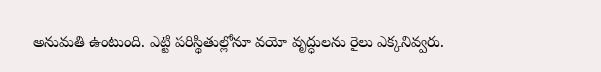అనుమతి ఉంటుంది. ఎట్టి పరిస్థితుల్లోనూ వయో వృద్ధులను రైలు ఎక్కనివ్వరు.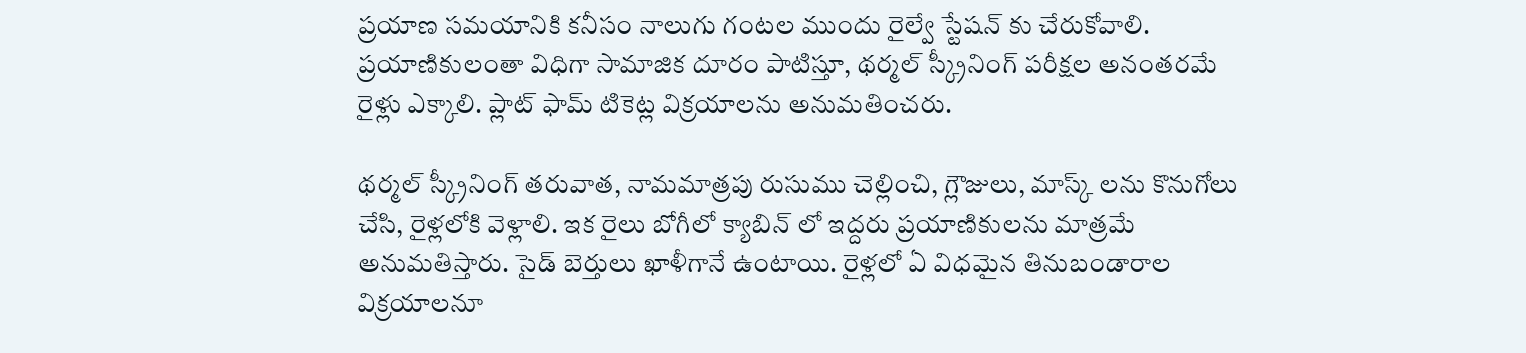ప్రయాణ సమయానికి కనీసం నాలుగు గంటల ముందు రైల్వే స్టేషన్ కు చేరుకోవాలి. ప్రయాణికులంతా విధిగా సామాజిక దూరం పాటిస్తూ, థర్మల్‌ స్క్రీనింగ్ పరీక్షల అనంతరమే రైళ్లు ఎక్కాలి. ప్లాట్‌ ఫామ్ టికెట్ల విక్రయాలను అనుమతించరు.

థర్మల్ స్క్రీనింగ్ తరువాత, నామమాత్రపు రుసుము చెల్లించి, గ్లౌజులు, మాస్క్ లను కొనుగోలు చేసి, రైళ్లలోకి వెళ్లాలి. ఇక రైలు బోగీలో క్యాబిన్ లో ఇద్దరు ప్రయాణికులను మాత్రమే అనుమతిస్తారు. సైడ్‌ బెర్తులు ఖాళీగానే ఉంటాయి. రైళ్లలో ఏ విధమైన తినుబండారాల విక్రయాలనూ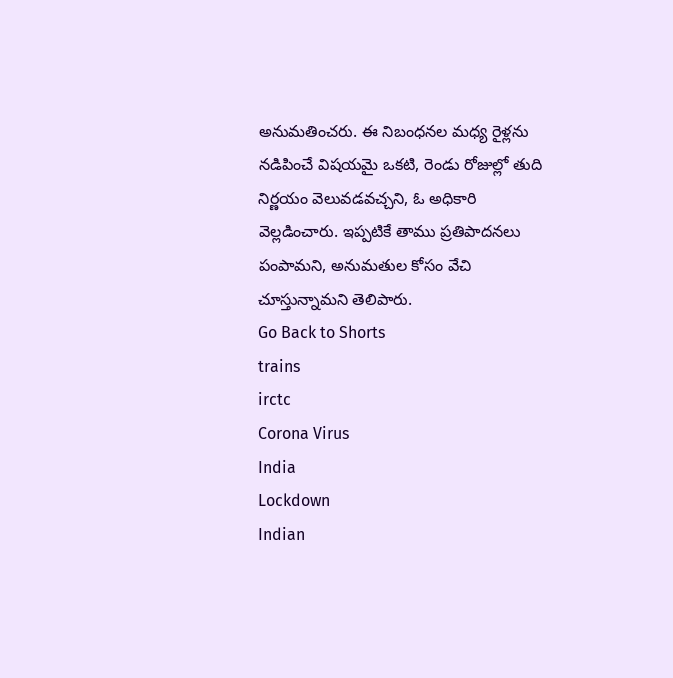అనుమతించరు. ఈ నిబంధనల మధ్య రైళ్లను నడిపించే విషయమై ఒకటి, రెండు రోజుల్లో తుది నిర్ణయం వెలువడవచ్చని, ఓ అధికారి వెల్లడించారు. ఇప్పటికే తాము ప్రతిపాదనలు పంపామని, అనుమతుల కోసం వేచి చూస్తున్నామని తెలిపారు.
Go Back to Shorts
trains
irctc
Corona Virus
India
Lockdown
Indian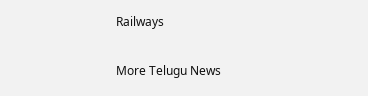Railways

More Telugu News